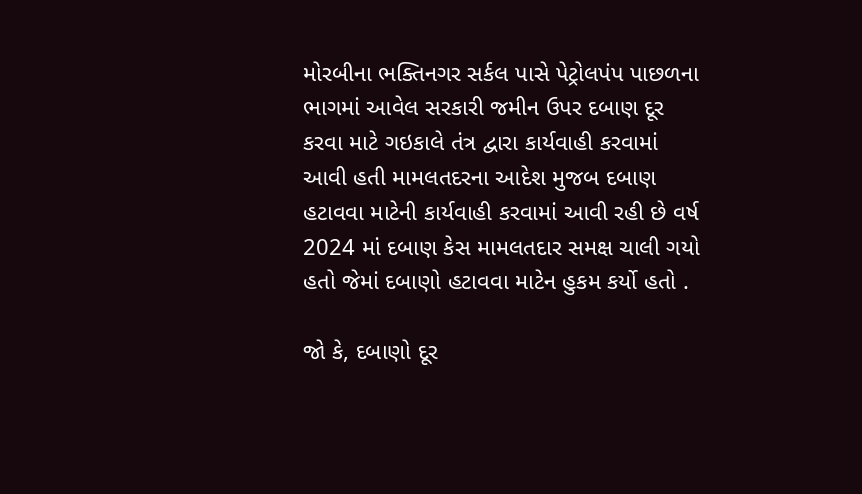મોરબીના ભક્તિનગર સર્કલ પાસે પેટ્રોલપંપ પાછળના ભાગમાં આવેલ સરકારી જમીન ઉપર દબાણ દૂર કરવા માટે ગઇકાલે તંત્ર દ્વારા કાર્યવાહી કરવામાં આવી હતી મામલતદરના આદેશ મુજબ દબાણ હટાવવા માટેની કાર્યવાહી કરવામાં આવી રહી છે વર્ષ 2024 માં દબાણ કેસ મામલતદાર સમક્ષ ચાલી ગયો હતો જેમાં દબાણો હટાવવા માટેન હુકમ કર્યો હતો .

જો કે, દબાણો દૂર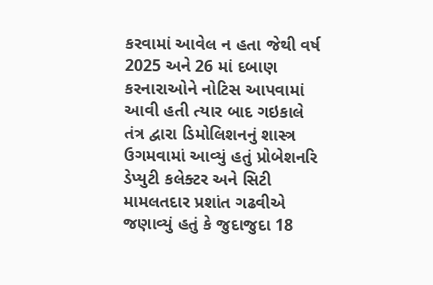કરવામાં આવેલ ન હતા જેથી વર્ષ 2025 અને 26 માં દબાણ કરનારાઓને નોટિસ આપવામાં આવી હતી ત્યાર બાદ ગઇકાલે તંત્ર દ્વારા ડિમોલિશનનું શાસ્ત્ર ઉગમવામાં આવ્યું હતું પ્રોબેશનરિ ડેપ્યુટી કલેક્ટર અને સિટી મામલતદાર પ્રશાંત ગઢવીએ જણાવ્યું હતું કે જુદાજુદા 18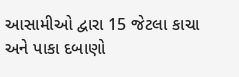આસામીઓ દ્વારા 15 જેટલા કાચા અને પાકા દબાણો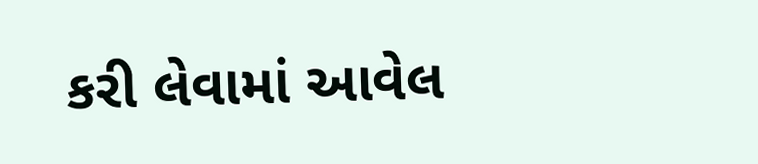કરી લેવામાં આવેલ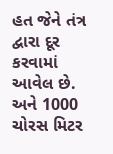હત જેને તંત્ર દ્વારા દૂર કરવામાં આવેલ છે. અને 1000 ચોરસ મિટર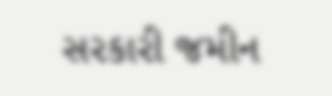સરકારી જમીન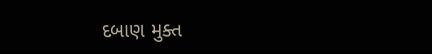દબાણ મુક્ત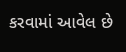કરવામાં આવેલ છે